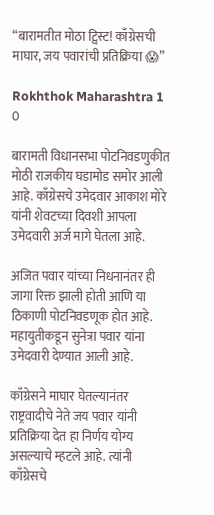“बारामतीत मोठा ट्विस्ट! काँग्रेसची माघार, जय पवारांची प्रतिक्रिया 😱”

Rokhthok Maharashtra 1 0

बारामती विधानसभा पोटनिवडणुकीत मोठी राजकीय घडामोड समोर आली आहे. काँग्रेसचे उमेदवार आकाश मोरे यांनी शेवटच्या दिवशी आपला उमेदवारी अर्ज मागे घेतला आहे.

अजित पवार यांच्या निधनानंतर ही जागा रिक्त झाली होती आणि या ठिकाणी पोटनिवडणूक होत आहे. महायुतीकडून सुनेत्रा पवार यांना उमेदवारी देण्यात आली आहे.

काँग्रेसने माघार घेतल्यानंतर राष्ट्रवादीचे नेते जय पवार यांनी प्रतिक्रिया देत हा निर्णय योग्य असल्याचे म्हटले आहे. त्यांनी काँग्रेसचे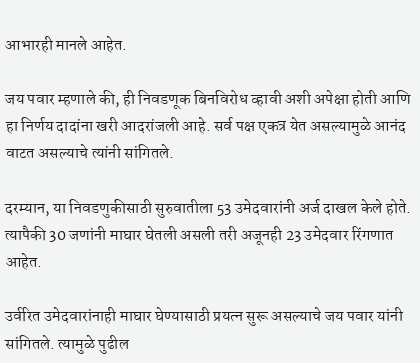आभारही मानले आहेत.

जय पवार म्हणाले की, ही निवडणूक बिनविरोध व्हावी अशी अपेक्षा होती आणि हा निर्णय दादांना खरी आदरांजली आहे. सर्व पक्ष एकत्र येत असल्यामुळे आनंद वाटत असल्याचे त्यांनी सांगितले.

दरम्यान, या निवडणुकीसाठी सुरुवातीला 53 उमेदवारांनी अर्ज दाखल केले होते. त्यापैकी 30 जणांनी माघार घेतली असली तरी अजूनही 23 उमेदवार रिंगणात आहेत.

उर्वरित उमेदवारांनाही माघार घेण्यासाठी प्रयत्न सुरू असल्याचे जय पवार यांनी सांगितले. त्यामुळे पुढील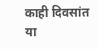काही दिवसांत या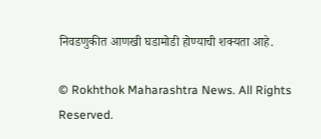निवडणुकीत आणखी घडामोडी होण्याची शक्यता आहे.

© Rokhthok Maharashtra News. All Rights Reserved.